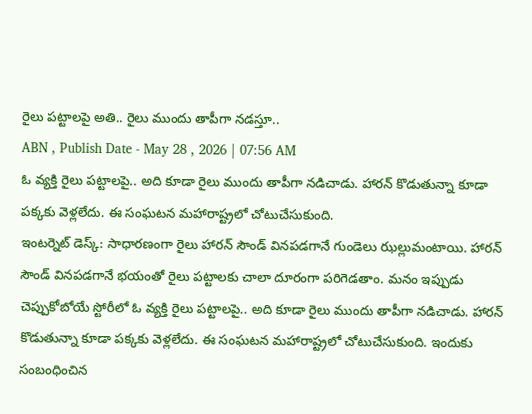రైలు పట్టాలపై అతి.. రైలు ముందు తాపీగా నడస్తూ..
ABN , Publish Date - May 28 , 2026 | 07:56 AM
ఓ వ్యక్తి రైలు పట్టాలపై.. అది కూడా రైలు ముందు తాపీగా నడిచాడు. హారన్ కొడుతున్నా కూడా పక్కకు వెళ్లలేదు. ఈ సంఘటన మహారాష్ట్రలో చోటుచేసుకుంది.
ఇంటర్నెట్ డెస్క్: సాధారణంగా రైలు హారన్ సౌండ్ వినపడగానే గుండెలు ఝల్లుమంటాయి. హారన్ సౌండ్ వినపడగానే భయంతో రైలు పట్టాలకు చాలా దూరంగా పరిగెడతాం. మనం ఇప్పుడు చెప్పుకోబోయే స్టోరీలో ఓ వ్యక్తి రైలు పట్టాలపై.. అది కూడా రైలు ముందు తాపీగా నడిచాడు. హారన్ కొడుతున్నా కూడా పక్కకు వెళ్లలేదు. ఈ సంఘటన మహారాష్ట్రలో చోటుచేసుకుంది. ఇందుకు సంబంధించిన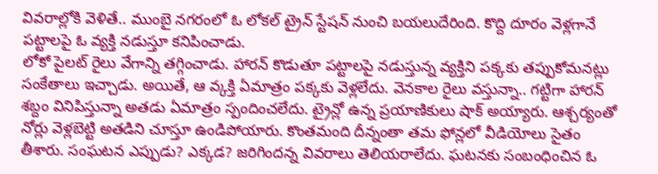వివరాల్లోకి వెళితే.. ముంబై నగరంలో ఓ లోకల్ ట్రైన్ స్టేషన్ నుంచి బయలుదేరింది. కొద్ది దూరం వెళ్లగానే పట్టాలపై ఓ వ్యక్తి నడుస్తూ కనిపించాడు.
లోకో పైలట్ రైలు వేగాన్ని తగ్గించాడు. హారన్ కొడుతూ పట్టాలపై నడుస్తున్న వ్యక్తిని పక్కకు తప్పుకోమనట్లు సంకేతాలు ఇచ్చాడు. అయితే, ఆ వ్కక్తి ఏమాత్రం పక్కకు వెళ్లలేదు. వెనకాల రైలు వస్తున్నా.. గట్టిగా హారన్ శబ్దం వినిపిస్తున్నా అతడు ఏమాత్రం స్పందించలేదు. ట్రైన్లో ఉన్న ప్రయాణికులు షాక్ అయ్యారు. ఆశ్చర్యంతో నోర్లు వెళ్లబెట్టి అతడిని చూస్తూ ఉండిపోయారు. కొంతమంది దీన్నంతా తమ ఫోన్లలో వీడియోలు సైతం తీశారు. సంఘటన ఎప్పుడు? ఎక్కడ? జరిగిందన్న వివరాలు తెలియరాలేదు. ఘటనకు సంబంధించిన ఓ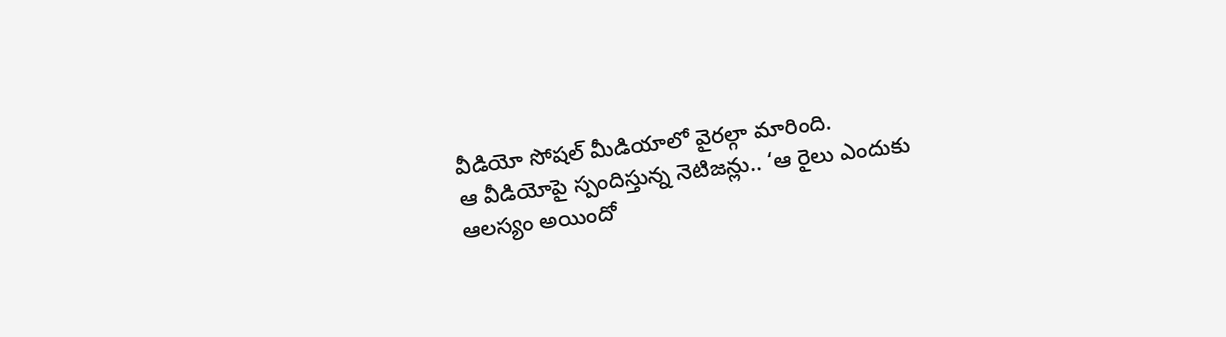వీడియో సోషల్ మీడియాలో వైరల్గా మారింది.
ఆ వీడియోపై స్పందిస్తున్న నెటిజన్లు.. ‘ఆ రైలు ఎందుకు ఆలస్యం అయిందో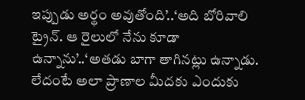ఇప్పుడు అర్థం అవుతోంది’..‘అది బోరివాలి ట్రైన్. ఆ రైలులో నేను కూడా ఉన్నాను’..‘అతడు బాగా తాగినట్లు ఉన్నాడు. లేదంటే అలా ప్రాణాల మీదకు ఎందుకు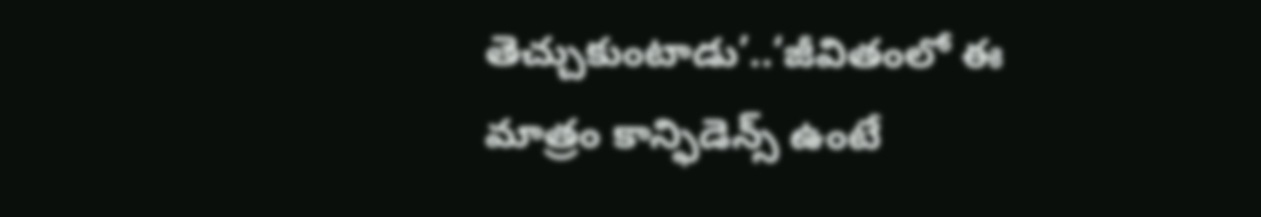తెచ్చుకుంటాడు’..‘జీవితంలో ఈ మాత్రం కాన్ఫిడెన్స్ ఉంటే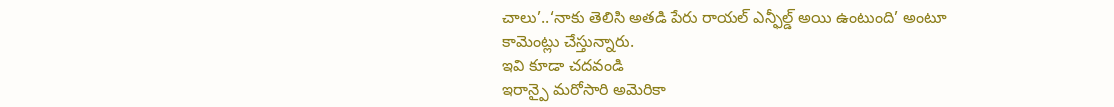చాలు’..‘నాకు తెలిసి అతడి పేరు రాయల్ ఎన్ఫీల్డ్ అయి ఉంటుంది’ అంటూ కామెంట్లు చేస్తున్నారు.
ఇవి కూడా చదవండి
ఇరాన్పై మరోసారి అమెరికా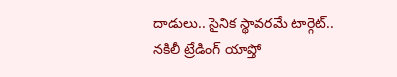దాడులు.. సైనిక స్థావరమే టార్గెట్..
నకిలీ ట్రేడింగ్ యాప్తో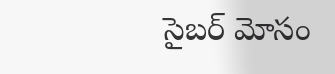సైబర్ మోసం